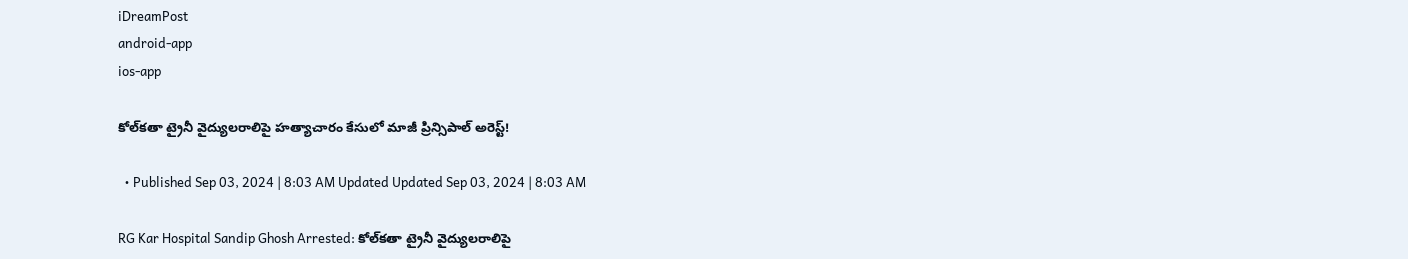iDreamPost
android-app
ios-app

కోల్‌కతా ట్రైనీ వైద్యులరాలిపై హత్యాచారం కేసులో మాజీ ప్రిన్సిపాల్ అరెస్ట్!

  • Published Sep 03, 2024 | 8:03 AM Updated Updated Sep 03, 2024 | 8:03 AM

RG Kar Hospital Sandip Ghosh Arrested: కోల్‌కతా ట్రైనీ వైద్యులరాలిపై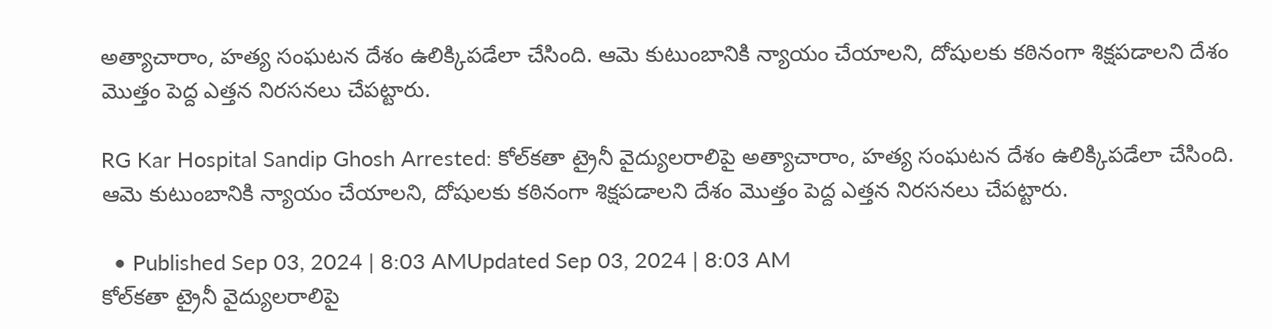అత్యాచారాం, హత్య సంఘటన దేశం ఉలిక్కిపడేలా చేసింది. ఆమె కుటుంబానికి న్యాయం చేయాలని, దోషులకు కఠినంగా శిక్షపడాలని దేశం మొత్తం పెద్ద ఎత్తన నిరసనలు చేపట్టారు.

RG Kar Hospital Sandip Ghosh Arrested: కోల్‌కతా ట్రైనీ వైద్యులరాలిపై అత్యాచారాం, హత్య సంఘటన దేశం ఉలిక్కిపడేలా చేసింది. ఆమె కుటుంబానికి న్యాయం చేయాలని, దోషులకు కఠినంగా శిక్షపడాలని దేశం మొత్తం పెద్ద ఎత్తన నిరసనలు చేపట్టారు.

  • Published Sep 03, 2024 | 8:03 AMUpdated Sep 03, 2024 | 8:03 AM
కోల్‌కతా ట్రైనీ వైద్యులరాలిపై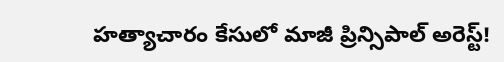హత్యాచారం కేసులో మాజీ ప్రిన్సిపాల్ అరెస్ట్!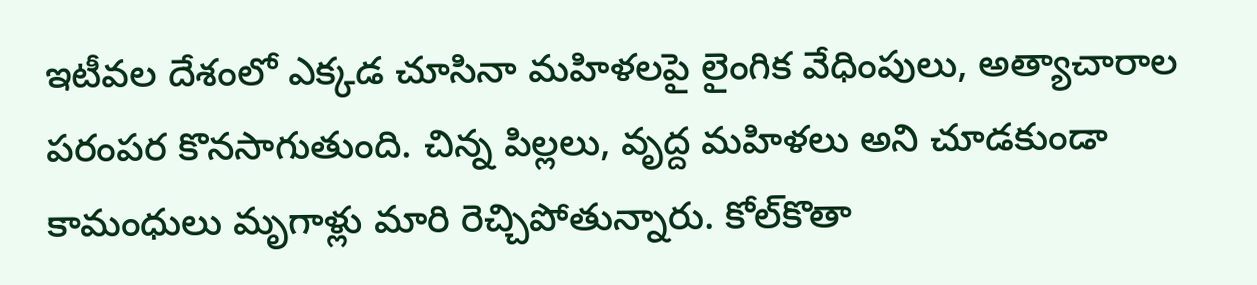ఇటీవల దేశంలో ఎక్కడ చూసినా మహిళలపై లైంగిక వేధింపులు, అత్యాచారాల పరంపర కొనసాగుతుంది. చిన్న పిల్లలు, వృద్ద మహిళలు అని చూడకుండా కామంధులు మృగాళ్లు మారి రెచ్చిపోతున్నారు. కోల్‌కొతా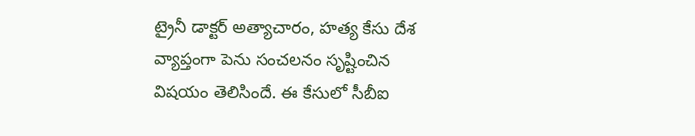ట్రైనీ డాక్టర్ అత్యాచారం, హత్య కేసు దేశ వ్యాప్తంగా పెను సంచలనం సృష్టించిన విషయం తెలిసిందే. ఈ కేసులో సీబీఐ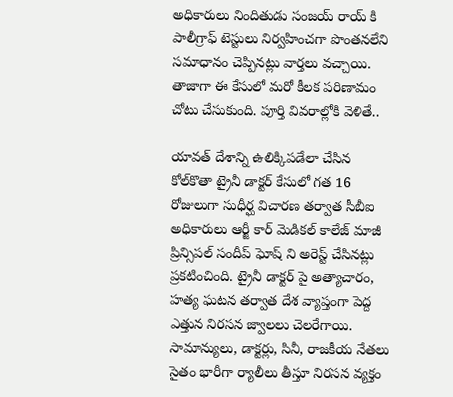అధికారులు నిందితుడు సంజయ్ రాయ్ కి పాలీగ్రాఫ్ టెస్టులు నిర్వహించగా పొంతనలేని సమాధానం చెప్పినట్లు వార్తలు వచ్చాయి. తాజాగా ఈ కేసులో మరో కీలక పరిణామం చోటు చేసుకుంది. పూర్తి వివరాల్లోకి వెళితే..

యావత్ దేశాన్ని ఉలిక్కిపడేలా చేసిన కోల్‌కొతా ట్రైనీ డాక్టర్ కేసులో గత 16 రోజులుగా సుధీర్ఘ విచారణ తర్వాత సీబీఐ అధికారులు ఆర్జీ కార్ మెడికల్ కాలేజ్ మాజీ ప్రిన్సిపల్ సందీప్ ఘోష్ ని అరెస్ట్ చేసినట్లు ప్రకటించింది. ట్రైనీ డాక్టర్ పై అత్యాచారం, హత్య ఘటన తర్వాత దేశ వ్యాప్తంగా పెద్ద ఎత్తున నిరసన జ్వాలలు చెలరేగాయి. సామాన్యులు, డాక్టర్లు, సినీ, రాజకీయ నేతలు సైతం భారీగా ర్యాలీలు తీస్తూ నిరసన వ్యక్తం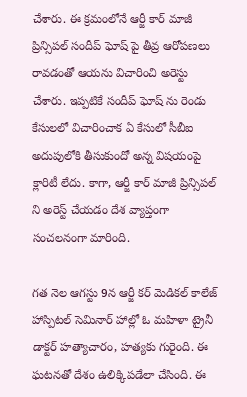చేశారు. ఈ క్రమంలోనే ఆర్జీ కార్ మాజీ ప్రిన్సిపల్ సందీప్ ఘోష్ పై తీవ్ర ఆరోపణలు రావడంతో ఆయను విచారించి అరెస్టు చేశారు. ఇప్పటికే సందీప్ ఘోష్ ను రెండు కేసులలో విచారించాక ఏ కేసులో సీబీఐ అదుపులోకి తీసుకుందో అన్న విషయంపై క్లారిటీ లేదు. కాగా, ఆర్జీ కార్ మాజీ ప్రిన్సిపల్ ని అరెస్ట్ చేయడం దేశ వ్యాప్తంగా సంచలనంగా మారింది.

గత నెల ఆగస్టు 9న ఆర్జీ కర్ మెడికల్ కాలేజ్ హాస్పిటల్ సెమినార్ హాల్లో ఓ మహిళా ట్రైనీ డాక్టర్ హత్యాచారం, హత్యకు గురైంది. ఈ ఘటనతో దేశం ఉలిక్కిపడేలా చేసింది. ఈ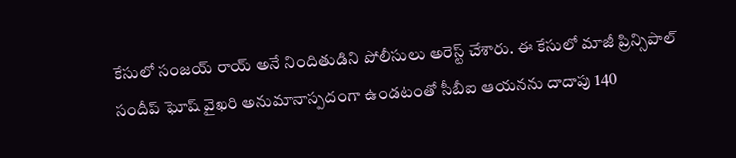కేసులో సంజయ్ రాయ్ అనే నిందితుడిని పోలీసులు అరెస్ట్ చేశారు. ఈ కేసులో మాజీ ప్రిన్సిపాల్ సందీప్ ఘోష్ వైఖరి అనుమానాస్పదంగా ఉండటంతో సీబీఐ ఆయనను దాదాపు 140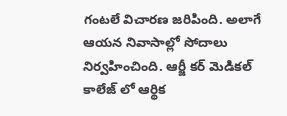గంటలే విచారణ జరిపింది. అలాగే ఆయన నివాసాల్లో సోదాలు నిర్వహించింది. ఆర్జీ కర్ మెడికల్ కాలేజ్ లో ఆర్థిక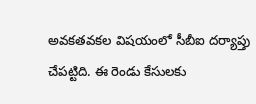అవకతవకల విషయంలో సీబీఐ దర్యాప్తు చేపట్టిది. ఈ రెండు కేసులకు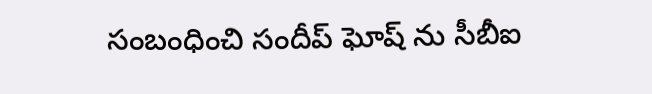సంబంధించి సందీప్ ఘోష్ ను సీబీఐ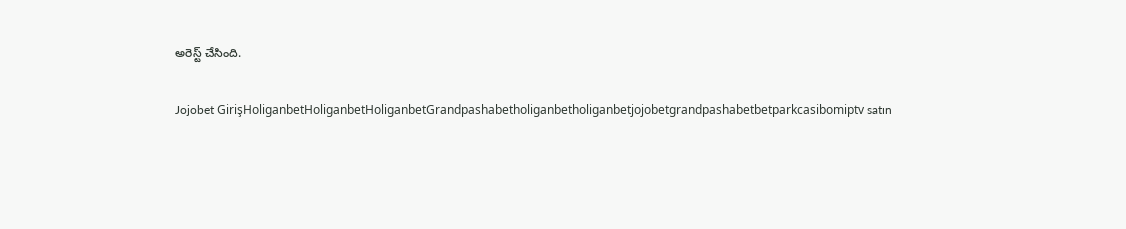అరెస్ట్ చేసింది.

Jojobet GirişHoliganbetHoliganbetHoliganbetGrandpashabetholiganbetholiganbetjojobetgrandpashabetbetparkcasibomiptv satın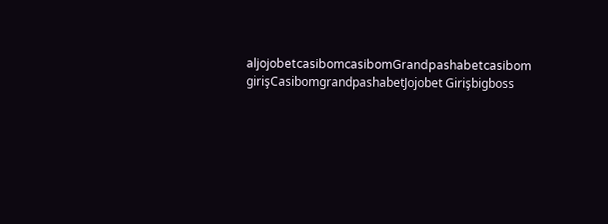aljojobetcasibomcasibomGrandpashabetcasibom girişCasibomgrandpashabetJojobet Girişbigboss